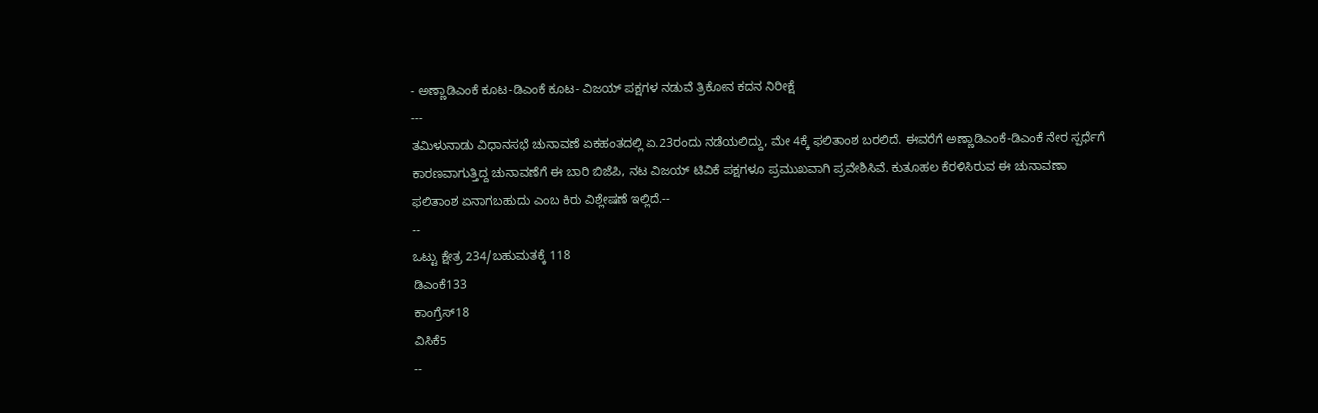- ಅಣ್ಣಾಡಿಎಂಕೆ ಕೂಟ-ಡಿಎಂಕೆ ಕೂಟ- ವಿಜಯ್ ಪಕ್ಷಗಳ ನಡುವೆ ತ್ರಿಕೋನ ಕದನ ನಿರೀಕ್ಷೆ
---
ತಮಿಳುನಾಡು ವಿಧಾನಸಭೆ ಚುನಾವಣೆ ಏಕಹಂತದಲ್ಲಿ ಏ.23ರಂದು ನಡೆಯಲಿದ್ದು, ಮೇ 4ಕ್ಕೆ ಫಲಿತಾಂಶ ಬರಲಿದೆ. ಈವರೆಗೆ ಅಣ್ಣಾಡಿಎಂಕೆ-ಡಿಎಂಕೆ ನೇರ ಸ್ಪರ್ಧೆಗೆ ಕಾರಣವಾಗುತ್ತಿದ್ದ ಚುನಾವಣೆಗೆ ಈ ಬಾರಿ ಬಿಜೆಪಿ, ನಟ ವಿಜಯ್ ಟಿವಿಕೆ ಪಕ್ಷಗಳೂ ಪ್ರಮುಖವಾಗಿ ಪ್ರವೇಶಿಸಿವೆ. ಕುತೂಹಲ ಕೆರಳಿಸಿರುವ ಈ ಚುನಾವಣಾ ಫಲಿತಾಂಶ ಏನಾಗಬಹುದು ಎಂಬ ಕಿರು ವಿಶ್ಲೇಷಣೆ ಇಲ್ಲಿದೆ.--
--
ಒಟ್ಟು ಕ್ಷೇತ್ರ 234/ಬಹುಮತಕ್ಕೆ 118
ಡಿಎಂಕೆ133
ಕಾಂಗ್ರೆಸ್18
ವಿಸಿಕೆ5
--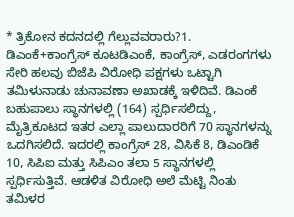* ತ್ರಿಕೋನ ಕದನದಲ್ಲಿ ಗೆಲ್ಲುವವರಾರು?1. ಡಿಎಂಕೆ+ಕಾಂಗ್ರೆಸ್ ಕೂಟಡಿಎಂಕೆ, ಕಾಂಗ್ರೆಸ್, ಎಡರಂಗಗಳು ಸೇರಿ ಹಲವು ಬಿಜೆಪಿ ವಿರೋಧಿ ಪಕ್ಷಗಳು ಒಟ್ಟಾಗಿ ತಮಿಳುನಾಡು ಚುನಾವಣಾ ಅಖಾಡಕ್ಕೆ ಇಳಿದಿವೆ. ಡಿಎಂಕೆ ಬಹುಪಾಲು ಸ್ಥಾನಗಳಲ್ಲಿ (164) ಸ್ಪರ್ಧಿಸಲಿದ್ದು, ಮೈತ್ರಿಕೂಟದ ಇತರ ಎಲ್ಲಾ ಪಾಲುದಾರರಿಗೆ 70 ಸ್ಥಾನಗಳನ್ನು ಒದಗಿಸಲಿದೆ. ಇದರಲ್ಲಿ ಕಾಂಗ್ರೆಸ್ 28, ವಿಸಿಕೆ 8, ಡಿಎಂಡಿಕೆ 10, ಸಿಪಿಐ ಮತ್ತು ಸಿಪಿಎಂ ತಲಾ 5 ಸ್ಥಾನಗಳಲ್ಲಿ ಸ್ಪರ್ಧಿಸುತ್ತಿವೆ. ಆಡಳಿತ ವಿರೋಧಿ ಅಲೆ ಮೆಟ್ಟಿ ನಿಂತು ತಮಿಳರ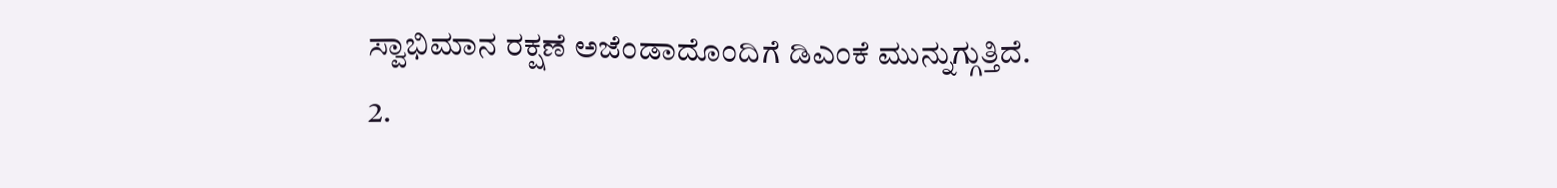ಸ್ವಾಭಿಮಾನ ರಕ್ಷಣೆ ಅಜೆಂಡಾದೊಂದಿಗೆ ಡಿಎಂಕೆ ಮುನ್ನುಗ್ಗುತ್ತಿದೆ.
2.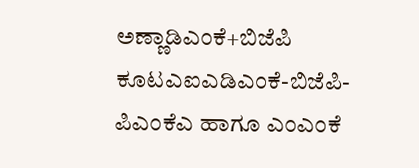ಅಣ್ಣಾಡಿಎಂಕೆ+ಬಿಜೆಪಿ ಕೂಟಎಐಎಡಿಎಂಕೆ-ಬಿಜೆಪಿ-ಪಿಎಂಕೆಎ ಹಾಗೂ ಎಂಎಂಕೆ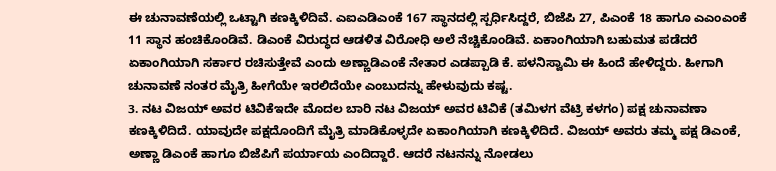ಈ ಚುನಾವಣೆಯಲ್ಲಿ ಒಟ್ಟಾಗಿ ಕಣಕ್ಕಿಳಿದಿವೆ. ಎಐಎಡಿಎಂಕೆ 167 ಸ್ಥಾನದಲ್ಲಿ ಸ್ಪರ್ಧಿಸಿದ್ದರೆ, ಬಿಜೆಪಿ 27, ಪಿಎಂಕೆ 18 ಹಾಗೂ ಎಎಂಎಂಕೆ 11 ಸ್ಥಾನ ಹಂಚಿಕೊಂಡಿವೆ. ಡಿಎಂಕೆ ವಿರುದ್ಧದ ಆಡಳಿತ ವಿರೋಧಿ ಅಲೆ ನೆಚ್ಚಿಕೊಂಡಿವೆ. ಏಕಾಂಗಿಯಾಗಿ ಬಹುಮತ ಪಡೆದರೆ ಏಕಾಂಗಿಯಾಗಿ ಸರ್ಕಾರ ರಚಿಸುತ್ತೇವೆ ಎಂದು ಅಣ್ಣಾಡಿಎಂಕೆ ನೇತಾರ ಎಡಪ್ಪಾಡಿ ಕೆ. ಪಳನಿಸ್ವಾಮಿ ಈ ಹಿಂದೆ ಹೇಳಿದ್ದರು. ಹೀಗಾಗಿ ಚುನಾವಣೆ ನಂತರ ಮೈತ್ರಿ ಹೀಗೆಯೇ ಇರಲಿದೆಯೇ ಎಂಬುದನ್ನು ಹೇಳುವುದು ಕಷ್ಟ.
3. ನಟ ವಿಜಯ್ ಅವರ ಟಿವಿಕೆಇದೇ ಮೊದಲ ಬಾರಿ ನಟ ವಿಜಯ್ ಅವರ ಟಿವಿಕೆ (ತಮಿಳಗ ವೆಟ್ರಿ ಕಳಗಂ) ಪಕ್ಷ ಚುನಾವಣಾ ಕಣಕ್ಕಿಳಿದಿದೆ. ಯಾವುದೇ ಪಕ್ಷದೊಂದಿಗೆ ಮೈತ್ರಿ ಮಾಡಿಕೊಳ್ಳದೇ ಏಕಾಂಗಿಯಾಗಿ ಕಣಕ್ಕಿಳಿದಿದೆ. ವಿಜಯ್ ಅವರು ತಮ್ಮ ಪಕ್ಷ ಡಿಎಂಕೆ, ಅಣ್ಣಾ ಡಿಎಂಕೆ ಹಾಗೂ ಬಿಜೆಪಿಗೆ ಪರ್ಯಾಯ ಎಂದಿದ್ದಾರೆ. ಆದರೆ ನಟನನ್ನು ನೋಡಲು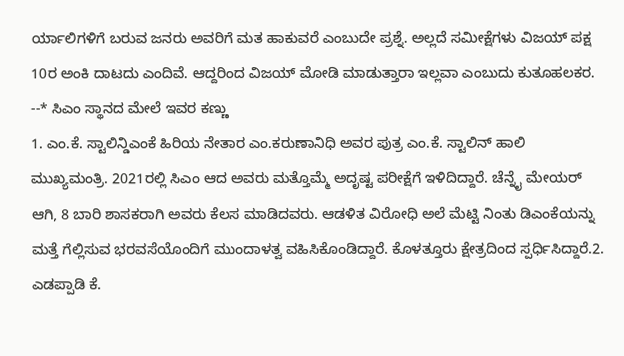ರ್ಯಾಲಿಗಳಿಗೆ ಬರುವ ಜನರು ಅವರಿಗೆ ಮತ ಹಾಕುವರೆ ಎಂಬುದೇ ಪ್ರಶ್ನೆ. ಅಲ್ಲದೆ ಸಮೀಕ್ಷೆಗಳು ವಿಜಯ್ ಪಕ್ಷ 10ರ ಅಂಕಿ ದಾಟದು ಎಂದಿವೆ. ಆದ್ದರಿಂದ ವಿಜಯ್ ಮೋಡಿ ಮಾಡುತ್ತಾರಾ ಇಲ್ಲವಾ ಎಂಬುದು ಕುತೂಹಲಕರ.
--* ಸಿಎಂ ಸ್ಥಾನದ ಮೇಲೆ ಇವರ ಕಣ್ಣು
1. ಎಂ.ಕೆ. ಸ್ಟಾಲಿನ್ಡಿಎಂಕೆ ಹಿರಿಯ ನೇತಾರ ಎಂ.ಕರುಣಾನಿಧಿ ಅವರ ಪುತ್ರ ಎಂ.ಕೆ. ಸ್ಟಾಲಿನ್ ಹಾಲಿ ಮುಖ್ಯಮಂತ್ರಿ. 2021ರಲ್ಲಿ ಸಿಎಂ ಆದ ಅವರು ಮತ್ತೊಮ್ಮೆ ಅದೃಷ್ಟ ಪರೀಕ್ಷೆಗೆ ಇಳಿದಿದ್ದಾರೆ. ಚೆನ್ನೈ ಮೇಯರ್ ಆಗಿ, 8 ಬಾರಿ ಶಾಸಕರಾಗಿ ಅವರು ಕೆಲಸ ಮಾಡಿದವರು. ಆಡಳಿತ ವಿರೋಧಿ ಅಲೆ ಮೆಟ್ಟಿ ನಿಂತು ಡಿಎಂಕೆಯನ್ನು ಮತ್ತೆ ಗೆಲ್ಲಿಸುವ ಭರವಸೆಯೊಂದಿಗೆ ಮುಂದಾಳತ್ವ ವಹಿಸಿಕೊಂಡಿದ್ದಾರೆ. ಕೊಳತ್ತೂರು ಕ್ಷೇತ್ರದಿಂದ ಸ್ಪರ್ಧಿಸಿದ್ದಾರೆ.2. ಎಡಪ್ಪಾಡಿ ಕೆ.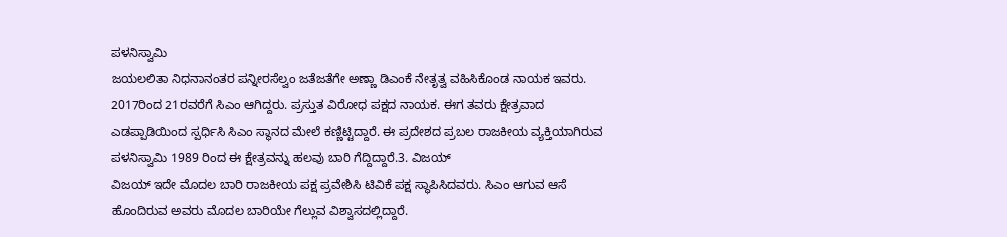ಪಳನಿಸ್ವಾಮಿ
ಜಯಲಲಿತಾ ನಿಧನಾನಂತರ ಪನ್ನೀರಸೆಲ್ವಂ ಜತೆಜತೆಗೇ ಅಣ್ಣಾ ಡಿಎಂಕೆ ನೇತೃತ್ವ ವಹಿಸಿಕೊಂಡ ನಾಯಕ ಇವರು. 2017ರಿಂದ 21ರವರೆಗೆ ಸಿಎಂ ಆಗಿದ್ದರು. ಪ್ರಸ್ತುತ ವಿರೋಧ ಪಕ್ಷದ ನಾಯಕ. ಈಗ ತವರು ಕ್ಷೇತ್ರವಾದ ಎಡಪ್ಪಾಡಿಯಿಂದ ಸ್ಪರ್ಧಿಸಿ ಸಿಎಂ ಸ್ಥಾನದ ಮೇಲೆ ಕಣ್ಣಿಟ್ಟಿದ್ದಾರೆ. ಈ ಪ್ರದೇಶದ ಪ್ರಬಲ ರಾಜಕೀಯ ವ್ಯಕ್ತಿಯಾಗಿರುವ ಪಳನಿಸ್ವಾಮಿ 1989 ರಿಂದ ಈ ಕ್ಷೇತ್ರವನ್ನು ಹಲವು ಬಾರಿ ಗೆದ್ದಿದ್ದಾರೆ.3. ವಿಜಯ್
ವಿಜಯ್ ಇದೇ ಮೊದಲ ಬಾರಿ ರಾಜಕೀಯ ಪಕ್ಷ ಪ್ರವೇಶಿಸಿ ಟಿವಿಕೆ ಪಕ್ಷ ಸ್ಥಾಪಿಸಿದವರು. ಸಿಎಂ ಆಗುವ ಆಸೆ ಹೊಂದಿರುವ ಅವರು ಮೊದಲ ಬಾರಿಯೇ ಗೆಲ್ಲುವ ವಿಶ್ವಾಸದಲ್ಲಿದ್ದಾರೆ.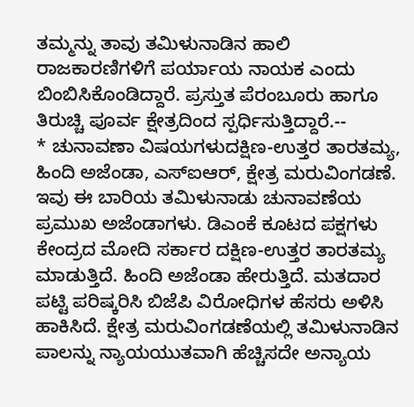ತಮ್ಮನ್ನು ತಾವು ತಮಿಳುನಾಡಿನ ಹಾಲಿ ರಾಜಕಾರಣಿಗಳಿಗೆ ಪರ್ಯಾಯ ನಾಯಕ ಎಂದು ಬಿಂಬಿಸಿಕೊಂಡಿದ್ದಾರೆ. ಪ್ರಸ್ತುತ ಪೆರಂಬೂರು ಹಾಗೂ ತಿರುಚ್ಚಿ ಪೂರ್ವ ಕ್ಷೇತ್ರದಿಂದ ಸ್ಪರ್ಧಿಸುತ್ತಿದ್ದಾರೆ.--
* ಚುನಾವಣಾ ವಿಷಯಗಳುದಕ್ಷಿಣ-ಉತ್ತರ ತಾರತಮ್ಯ, ಹಿಂದಿ ಅಜೆಂಡಾ, ಎಸ್ಐಆರ್, ಕ್ಷೇತ್ರ ಮರುವಿಂಗಡಣೆ. ಇವು ಈ ಬಾರಿಯ ತಮಿಳುನಾಡು ಚುನಾವಣೆಯ ಪ್ರಮುಖ ಅಜೆಂಡಾಗಳು. ಡಿಎಂಕೆ ಕೂಟದ ಪಕ್ಷಗಳು ಕೇಂದ್ರದ ಮೋದಿ ಸರ್ಕಾರ ದಕ್ಷಿಣ-ಉತ್ತರ ತಾರತಮ್ಯ ಮಾಡುತ್ತಿದೆ. ಹಿಂದಿ ಅಜೆಂಡಾ ಹೇರುತ್ತಿದೆ. ಮತದಾರ ಪಟ್ಟಿ ಪರಿಷ್ಕರಿಸಿ ಬಿಜೆಪಿ ವಿರೋಧಿಗಳ ಹೆಸರು ಅಳಿಸಿ ಹಾಕಿಸಿದೆ. ಕ್ಷೇತ್ರ ಮರುವಿಂಗಡಣೆಯಲ್ಲಿ ತಮಿಳುನಾಡಿನ ಪಾಲನ್ನು ನ್ಯಾಯಯುತವಾಗಿ ಹೆಚ್ಚಿಸದೇ ಅನ್ಯಾಯ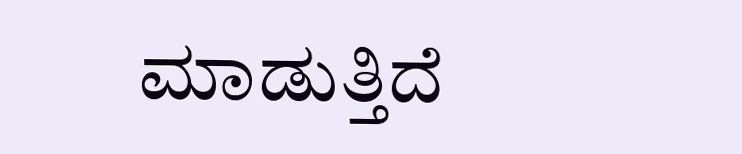ಮಾಡುತ್ತಿದೆ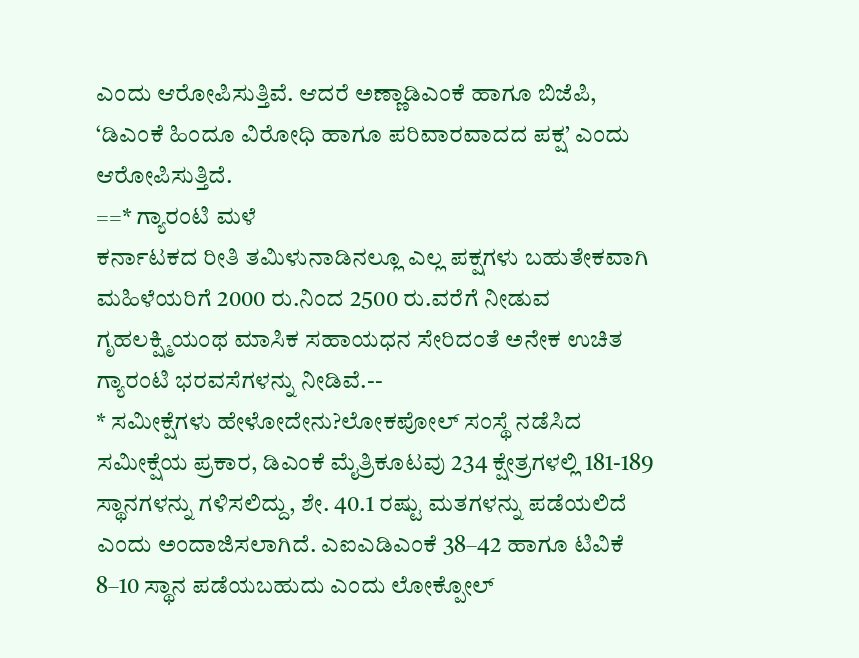ಎಂದು ಆರೋಪಿಸುತ್ತಿವೆ. ಆದರೆ ಅಣ್ಣಾಡಿಎಂಕೆ ಹಾಗೂ ಬಿಜೆಪಿ, ‘ಡಿಎಂಕೆ ಹಿಂದೂ ವಿರೋಧಿ ಹಾಗೂ ಪರಿವಾರವಾದದ ಪಕ್ಷ’ ಎಂದು ಆರೋಪಿಸುತ್ತಿದೆ.
==* ಗ್ಯಾರಂಟಿ ಮಳೆ
ಕರ್ನಾಟಕದ ರೀತಿ ತಮಿಳುನಾಡಿನಲ್ಲೂ ಎಲ್ಲ ಪಕ್ಷಗಳು ಬಹುತೇಕವಾಗಿ ಮಹಿಳೆಯರಿಗೆ 2000 ರು.ನಿಂದ 2500 ರು.ವರೆಗೆ ನೀಡುವ ಗೃಹಲಕ್ಷ್ಮಿಯಂಥ ಮಾಸಿಕ ಸಹಾಯಧನ ಸೇರಿದಂತೆ ಅನೇಕ ಉಚಿತ ಗ್ಯಾರಂಟಿ ಭರವಸೆಗಳನ್ನು ನೀಡಿವೆ.--
* ಸಮೀಕ್ಷೆಗಳು ಹೇಳೋದೇನು?ಲೋಕಪೋಲ್ ಸಂಸ್ಥೆ ನಡೆಸಿದ ಸಮೀಕ್ಷೆಯ ಪ್ರಕಾರ, ಡಿಎಂಕೆ ಮೈತ್ರಿಕೂಟವು 234 ಕ್ಷೇತ್ರಗಳಲ್ಲಿ 181-189 ಸ್ಥಾನಗಳನ್ನು ಗಳಿಸಲಿದ್ದು, ಶೇ. 40.1 ರಷ್ಟು ಮತಗಳನ್ನು ಪಡೆಯಲಿದೆ ಎಂದು ಅಂದಾಜಿಸಲಾಗಿದೆ. ಎಐಎಡಿಎಂಕೆ 38–42 ಹಾಗೂ ಟಿವಿಕೆ 8–10 ಸ್ಥಾನ ಪಡೆಯಬಹುದು ಎಂದು ಲೋಕ್ಪೋಲ್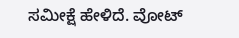ಸಮೀಕ್ಷೆ ಹೇಳಿದೆ. ವೋಟ್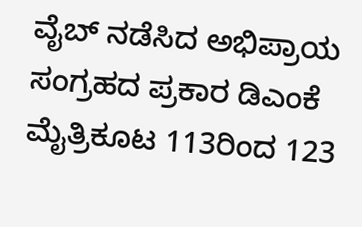ವೈಬ್ ನಡೆಸಿದ ಅಭಿಪ್ರಾಯ ಸಂಗ್ರಹದ ಪ್ರಕಾರ ಡಿಎಂಕೆ ಮೈತ್ರಿಕೂಟ 113ರಿಂದ 123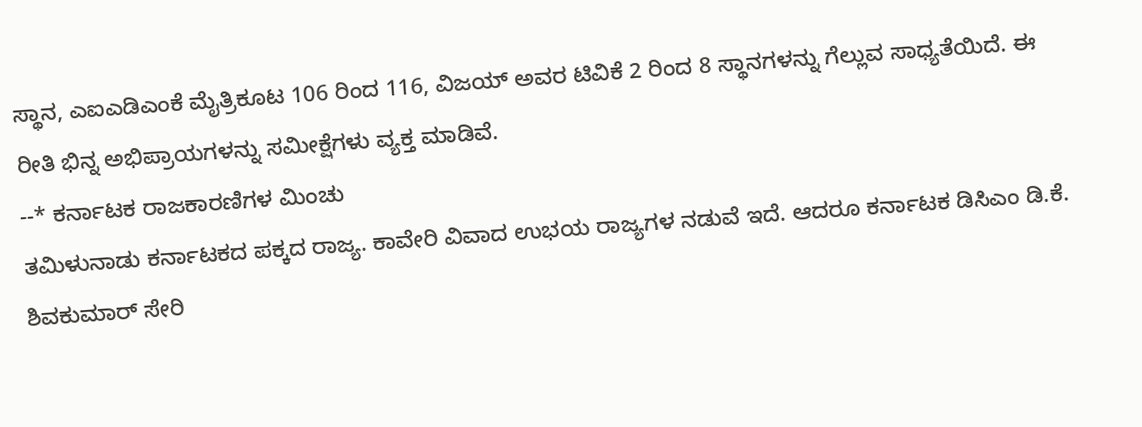ಸ್ಥಾನ, ಎಐಎಡಿಎಂಕೆ ಮೈತ್ರಿಕೂಟ 106 ರಿಂದ 116, ವಿಜಯ್ ಅವರ ಟಿವಿಕೆ 2 ರಿಂದ 8 ಸ್ಥಾನಗಳನ್ನು ಗೆಲ್ಲುವ ಸಾಧ್ಯತೆಯಿದೆ. ಈ ರೀತಿ ಭಿನ್ನ ಅಭಿಪ್ರಾಯಗಳನ್ನು ಸಮೀಕ್ಷೆಗಳು ವ್ಯಕ್ತ ಮಾಡಿವೆ.
--* ಕರ್ನಾಟಕ ರಾಜಕಾರಣಿಗಳ ಮಿಂಚು
ತಮಿಳುನಾಡು ಕರ್ನಾಟಕದ ಪಕ್ಕದ ರಾಜ್ಯ. ಕಾವೇರಿ ವಿವಾದ ಉಭಯ ರಾಜ್ಯಗಳ ನಡುವೆ ಇದೆ. ಆದರೂ ಕರ್ನಾಟಕ ಡಿಸಿಎಂ ಡಿ.ಕೆ. ಶಿವಕುಮಾರ್ ಸೇರಿ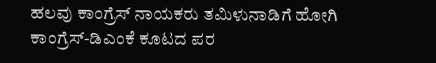ಹಲವು ಕಾಂಗ್ರೆಸ್ ನಾಯಕರು ತಮಿಳುನಾಡಿಗೆ ಹೋಗಿ ಕಾಂಗ್ರೆಸ್-ಡಿಎಂಕೆ ಕೂಟದ ಪರ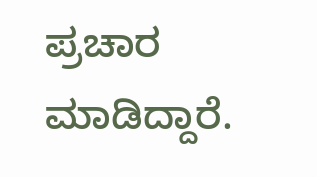ಪ್ರಚಾರ ಮಾಡಿದ್ದಾರೆ.